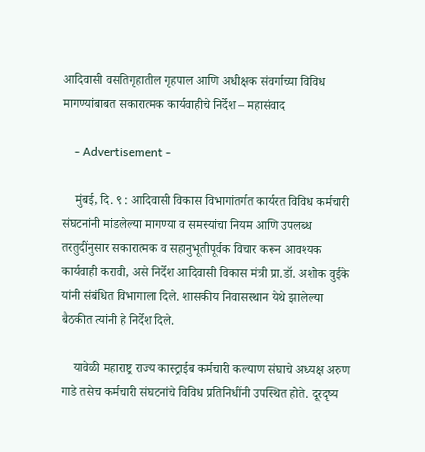आदिवासी वसतिगृहातील गृहपाल आणि अधीक्षक संवर्गाच्या विविध मागण्यांबाबत सकारात्मक कार्यवाहीचे निर्देश – महासंवाद

    - Advertisement -

    मुंबई, दि. ९ : आदिवासी विकास विभागांतर्गत कार्यरत विविध कर्मचारी संघटनांनी मांडलेल्या मागण्या व समस्यांचा नियम आणि उपलब्ध तरतुदींनुसार सकारात्मक व सहानुभूतीपूर्वक विचार करून आवश्यक कार्यवाही करावी, असे निर्देश आदिवासी विकास मंत्री प्रा.डॉ. अशोक वुईके यांनी संबंधित विभागाला दिले. शासकीय निवासस्थान येथे झालेल्या बैठकीत त्यांनी हे निर्देश दिले.

    यावेळी महाराष्ट्र राज्य कास्ट्राईब कर्मचारी कल्याण संघाचे अध्यक्ष अरुण गाडे तसेच कर्मचारी संघटनांचे विविध प्रतिनिधींनी उपस्थित होते. दूरदृष्य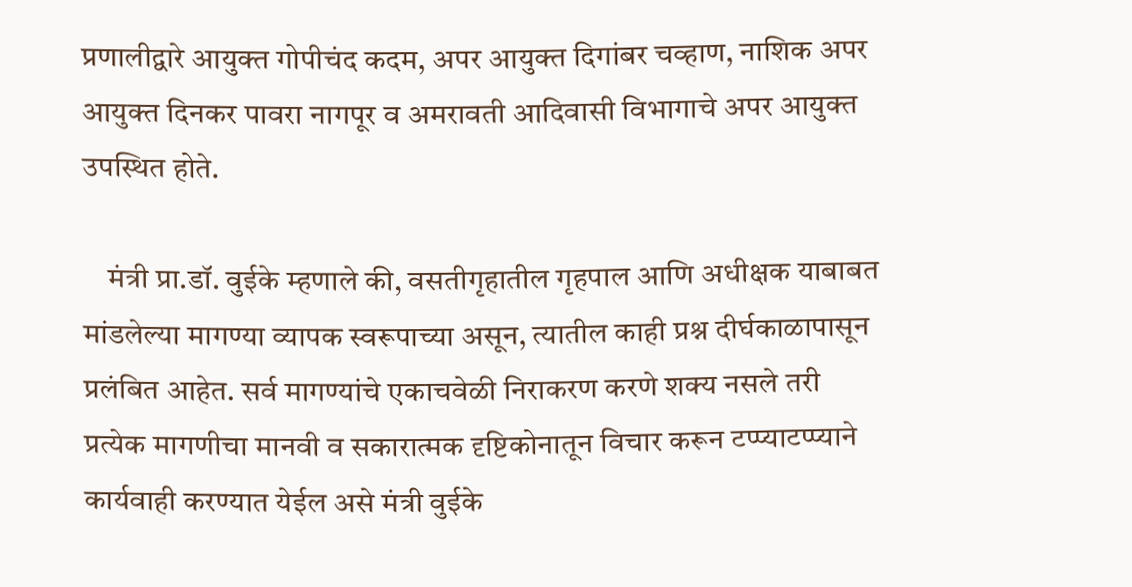प्रणालीद्वारे आयुक्त गोपीचंद कदम, अपर आयुक्त दिगांबर चव्हाण, नाशिक अपर आयुक्त दिनकर पावरा नागपूर व अमरावती आदिवासी विभागाचे अपर आयुक्त उपस्थित होते.

    मंत्री प्रा.डॉ. वुईके म्हणाले की, वसतीगृहातील गृहपाल आणि अधीक्षक याबाबत मांडलेल्या मागण्या व्यापक स्वरूपाच्या असून, त्यातील काही प्रश्न दीर्घकाळापासून प्रलंबित आहेत. सर्व मागण्यांचे एकाचवेळी निराकरण करणे शक्य नसले तरी प्रत्येक मागणीचा मानवी व सकारात्मक दृष्टिकोनातून विचार करून टप्प्याटप्प्याने कार्यवाही करण्यात येईल असे मंत्री वुईके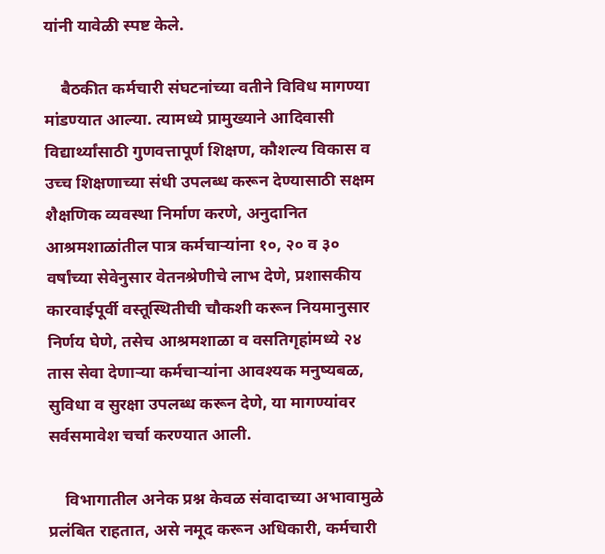यांनी यावेळी स्पष्ट केले.

    बैठकीत कर्मचारी संघटनांच्या वतीने विविध मागण्या मांडण्यात आल्या. त्यामध्ये प्रामुख्याने आदिवासी विद्यार्थ्यांसाठी गुणवत्तापूर्ण शिक्षण, कौशल्य विकास व उच्च शिक्षणाच्या संधी उपलब्ध करून देण्यासाठी सक्षम शैक्षणिक व्यवस्था निर्माण करणे, अनुदानित आश्रमशाळांतील पात्र कर्मचाऱ्यांना १०, २० व ३० वर्षांच्या सेवेनुसार वेतनश्रेणीचे लाभ देणे, प्रशासकीय कारवाईपूर्वी वस्तूस्थितीची चौकशी करून नियमानुसार निर्णय घेणे, तसेच आश्रमशाळा व वसतिगृहांमध्ये २४ तास सेवा देणाऱ्या कर्मचाऱ्यांना आवश्यक मनुष्यबळ, सुविधा व सुरक्षा उपलब्ध करून देणे, या मागण्यांवर सर्वसमावेश चर्चा करण्यात आली.

    विभागातील अनेक प्रश्न केवळ संवादाच्या अभावामुळे प्रलंबित राहतात, असे नमूद करून अधिकारी, कर्मचारी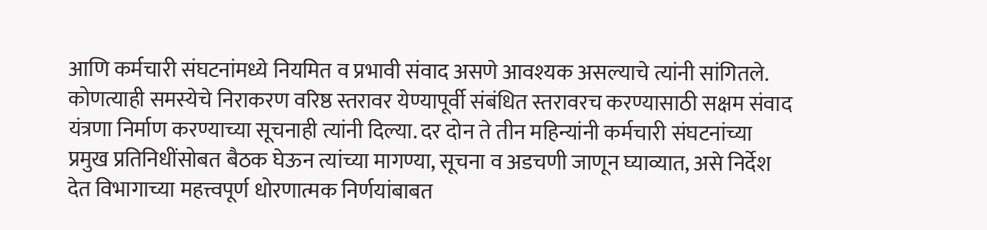आणि कर्मचारी संघटनांमध्ये नियमित व प्रभावी संवाद असणे आवश्यक असल्याचे त्यांनी सांगितले. कोणत्याही समस्येचे निराकरण वरिष्ठ स्तरावर येण्यापूर्वी संबंधित स्तरावरच करण्यासाठी सक्षम संवाद यंत्रणा निर्माण करण्याच्या सूचनाही त्यांनी दिल्या. दर दोन ते तीन महिन्यांनी कर्मचारी संघटनांच्या प्रमुख प्रतिनिधींसोबत बैठक घेऊन त्यांच्या मागण्या, सूचना व अडचणी जाणून घ्याव्यात, असे निर्देश देत विभागाच्या महत्त्वपूर्ण धोरणात्मक निर्णयांबाबत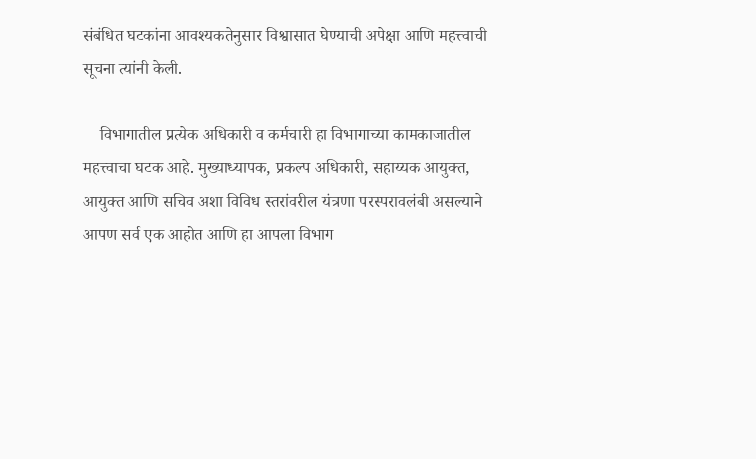संबंधित घटकांना आवश्यकतेनुसार विश्वासात घेण्याची अपेक्षा आणि महत्त्वाची सूचना त्यांनी केली.

    विभागातील प्रत्येक अधिकारी व कर्मचारी हा विभागाच्या कामकाजातील महत्त्वाचा घटक आहे. मुख्याध्यापक, प्रकल्प अधिकारी, सहाय्यक आयुक्त, आयुक्त आणि सचिव अशा विविध स्तरांवरील यंत्रणा परस्परावलंबी असल्याने आपण सर्व एक आहोत आणि हा आपला विभाग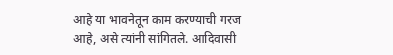आहे या भावनेतून काम करण्याची गरज आहे, असे त्यांनी सांगितले. आदिवासी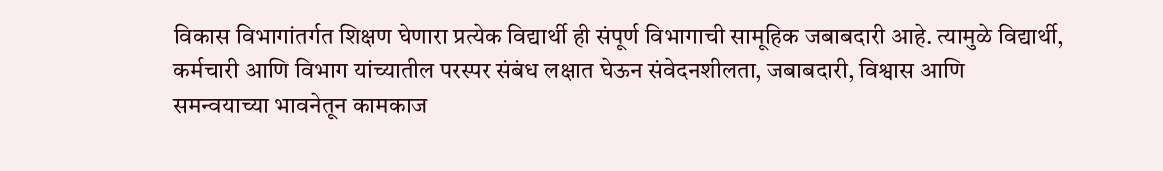विकास विभागांतर्गत शिक्षण घेणारा प्रत्येक विद्यार्थी ही संपूर्ण विभागाची सामूहिक जबाबदारी आहे. त्यामुळे विद्यार्थी, कर्मचारी आणि विभाग यांच्यातील परस्पर संबंध लक्षात घेऊन संवेदनशीलता, जबाबदारी, विश्वास आणि समन्वयाच्या भावनेतून कामकाज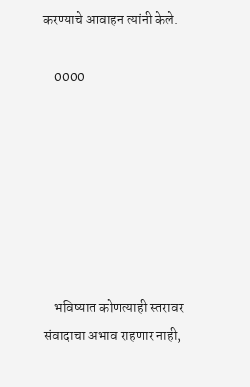करण्याचे आवाहन त्यांनी केले.

    0000







    भविष्यात कोणत्याही स्तरावर संवादाचा अभाव राहणार नाही,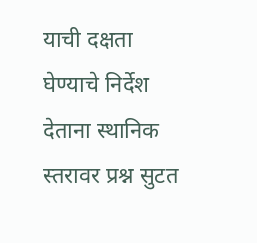याची दक्षता घेण्याचे निर्देश देताना स्थानिक स्तरावर प्रश्न सुटत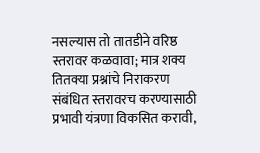नसल्यास तो तातडीने वरिष्ठ स्तरावर कळवावा; मात्र शक्य तितक्या प्रश्नांचे निराकरण संबंधित स्तरावरच करण्यासाठी प्रभावी यंत्रणा विकसित करावी,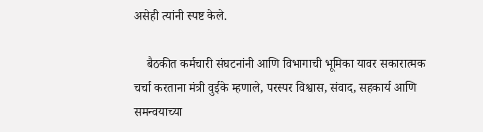असेही त्यांनी स्पष्ट केले.

    बैठकीत कर्मचारी संघटनांनी आणि विभागाची भूमिका यावर सकारात्मक चर्चा करताना मंत्री वुईके म्हणाले, परस्पर विश्वास, संवाद, सहकार्य आणि समन्वयाच्या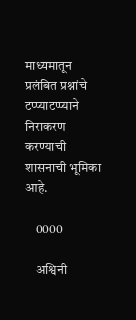माध्यमातून प्रलंबित प्रश्नांचे टप्प्याटप्प्याने निराकरण करण्याची शासनाची भूमिका आहे.

    0000

    अश्विनी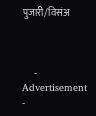पुजारी/विसंअ



    - Advertisement -